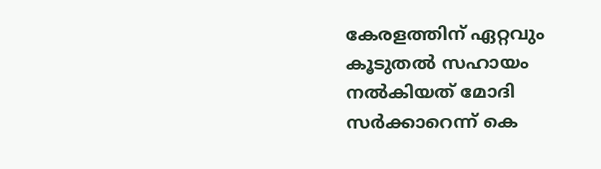കേരളത്തിന് ഏറ്റവും കൂടുതല്‍ സഹായം നല്‍കിയത് മോദി സര്‍ക്കാറെന്ന് കെ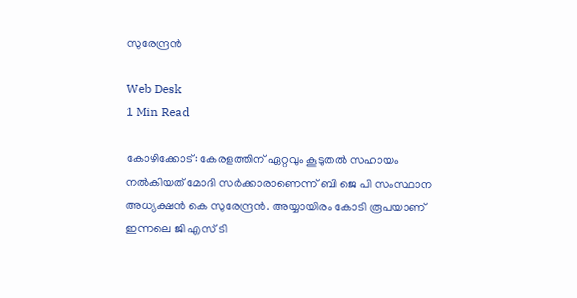സുരേന്ദ്രന്‍

Web Desk
1 Min Read

കോഴിക്കോട്: കേരളത്തിന് ഏറ്റവും കൂടുതല്‍ സഹായം നല്‍കിയത് മോദി സര്‍ക്കാരാണെന്ന് ബി ജെ പി സംസ്ഥാന അധ്യക്ഷന്‍ കെ സുരേന്ദ്രന്‍. അയ്യായിരം കോടി രൂപയാണ് ഇന്നലെ ജി എസ് ടി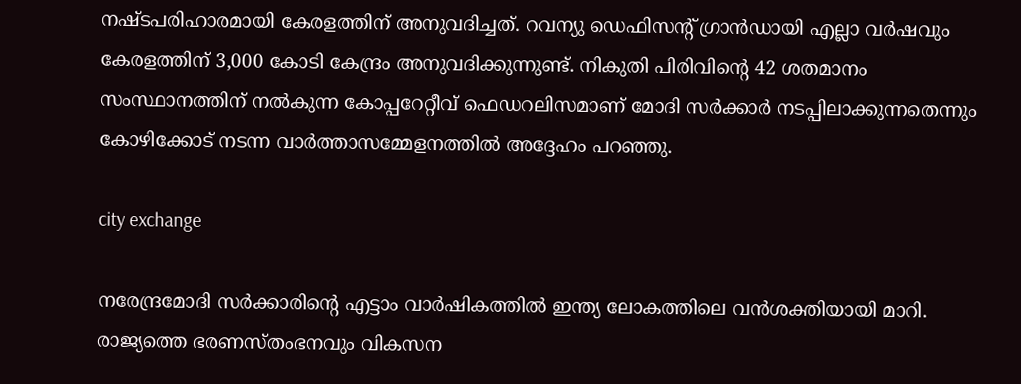നഷ്ടപരിഹാരമായി കേരളത്തിന് അനുവദിച്ചത്. റവന്യു ഡെഫിസന്റ് ഗ്രാന്‍ഡായി എല്ലാ വര്‍ഷവും കേരളത്തിന് 3,000 കോടി കേന്ദ്രം അനുവദിക്കുന്നുണ്ട്. നികുതി പിരിവിന്റെ 42 ശതമാനം സംസ്ഥാനത്തിന് നല്‍കുന്ന കോപ്പറേറ്റീവ് ഫെഡറലിസമാണ് മോദി സര്‍ക്കാര്‍ നടപ്പിലാക്കുന്നതെന്നും കോഴിക്കോട് നടന്ന വാര്‍ത്താസമ്മേളനത്തില്‍ അദ്ദേഹം പറഞ്ഞു.

city exchange

നരേന്ദ്രമോദി സര്‍ക്കാരിന്റെ എട്ടാം വാര്‍ഷികത്തില്‍ ഇന്ത്യ ലോകത്തിലെ വന്‍ശക്തിയായി മാറി. രാജ്യത്തെ ഭരണസ്തംഭനവും വികസന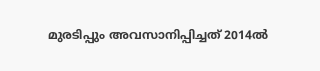മുരടിപ്പും അവസാനിപ്പിച്ചത് 2014ല്‍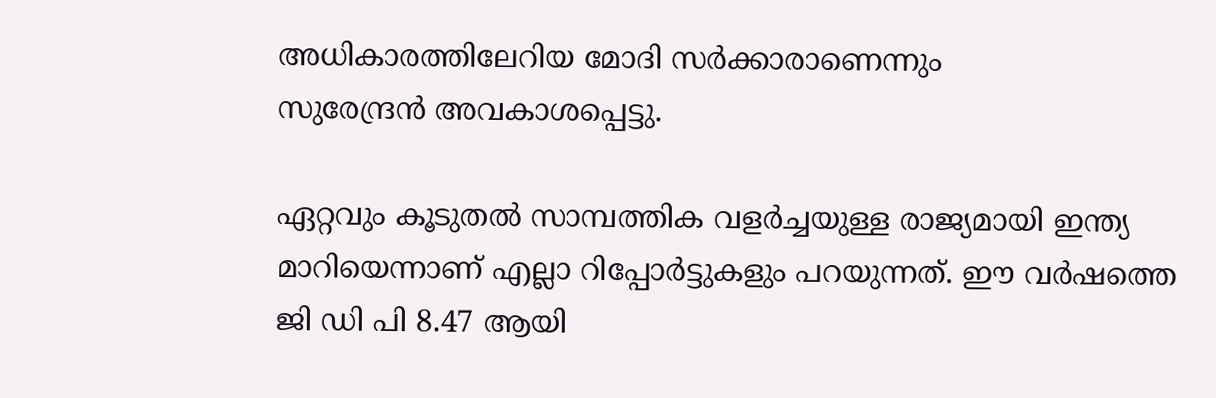അധികാരത്തിലേറിയ മോദി സര്‍ക്കാരാണെന്നും
സുരേന്ദ്രന്‍ അവകാശപ്പെട്ടു.

ഏറ്റവും കൂടുതല്‍ സാമ്പത്തിക വളര്‍ച്ചയുള്ള രാജ്യമായി ഇന്ത്യ മാറിയെന്നാണ് എല്ലാ റിപ്പോര്‍ട്ടുകളും പറയുന്നത്. ഈ വര്‍ഷത്തെ ജി ഡി പി 8.47 ആയി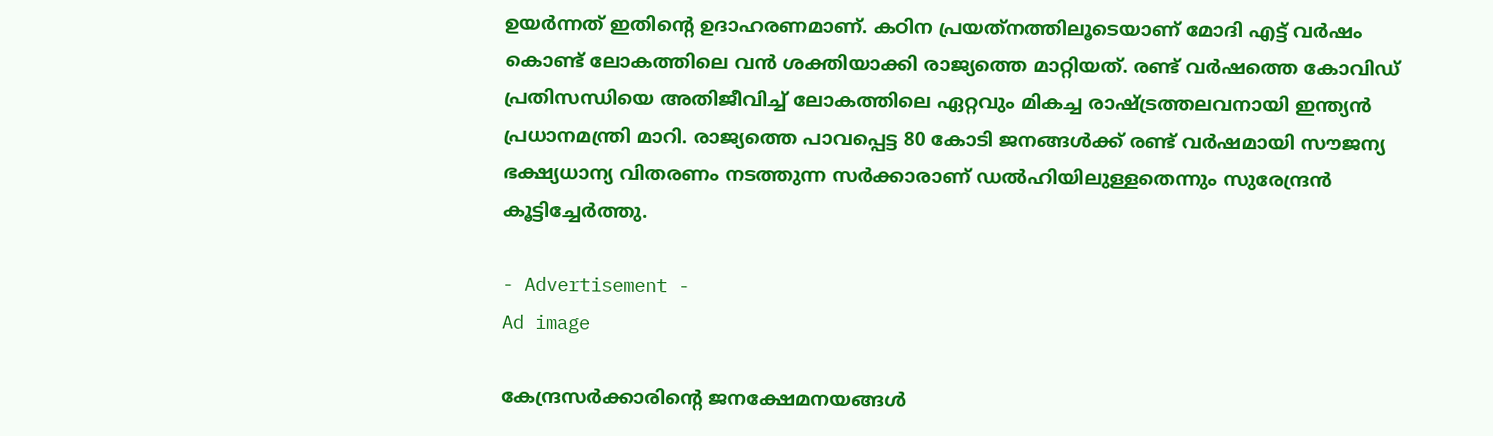ഉയര്‍ന്നത് ഇതിന്റെ ഉദാഹരണമാണ്. കഠിന പ്രയത്‌നത്തിലൂടെയാണ് മോദി എട്ട് വര്‍ഷം കൊണ്ട് ലോകത്തിലെ വന്‍ ശക്തിയാക്കി രാജ്യത്തെ മാറ്റിയത്. രണ്ട് വര്‍ഷത്തെ കോവിഡ് പ്രതിസന്ധിയെ അതിജീവിച്ച് ലോകത്തിലെ ഏറ്റവും മികച്ച രാഷ്ട്രത്തലവനായി ഇന്ത്യന്‍ പ്രധാനമന്ത്രി മാറി. രാജ്യത്തെ പാവപ്പെട്ട 80 കോടി ജനങ്ങള്‍ക്ക് രണ്ട് വര്‍ഷമായി സൗജന്യ ഭക്ഷ്യധാന്യ വിതരണം നടത്തുന്ന സര്‍ക്കാരാണ് ഡല്‍ഹിയിലുള്ളതെന്നും സുരേന്ദ്രന്‍ കൂട്ടിച്ചേര്‍ത്തു.

- Advertisement -
Ad image

കേന്ദ്രസര്‍ക്കാരിന്റെ ജനക്ഷേമനയങ്ങള്‍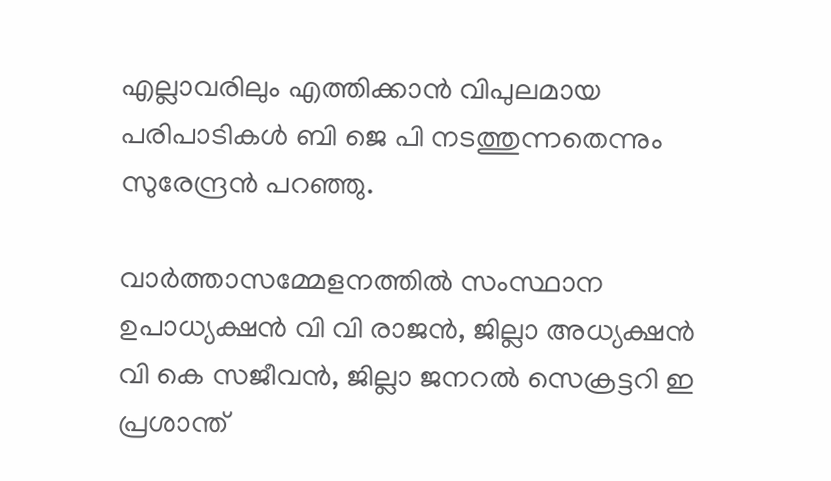എല്ലാവരിലും എത്തിക്കാന്‍ വിപുലമായ പരിപാടികള്‍ ബി ജെ പി നടത്തുന്നതെന്നും സുരേന്ദ്രന്‍ പറഞ്ഞു.

വാര്‍ത്താസമ്മേളനത്തില്‍ സംസ്ഥാന ഉപാധ്യക്ഷന്‍ വി വി രാജന്‍, ജില്ലാ അധ്യക്ഷന്‍ വി കെ സജീവന്‍, ജില്ലാ ജനറല്‍ സെക്രട്ടറി ഇ പ്രശാന്ത്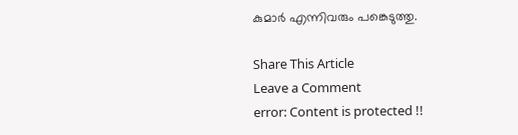കുമാര്‍ എന്നിവരും പങ്കെടുത്തു.

Share This Article
Leave a Comment
error: Content is protected !!